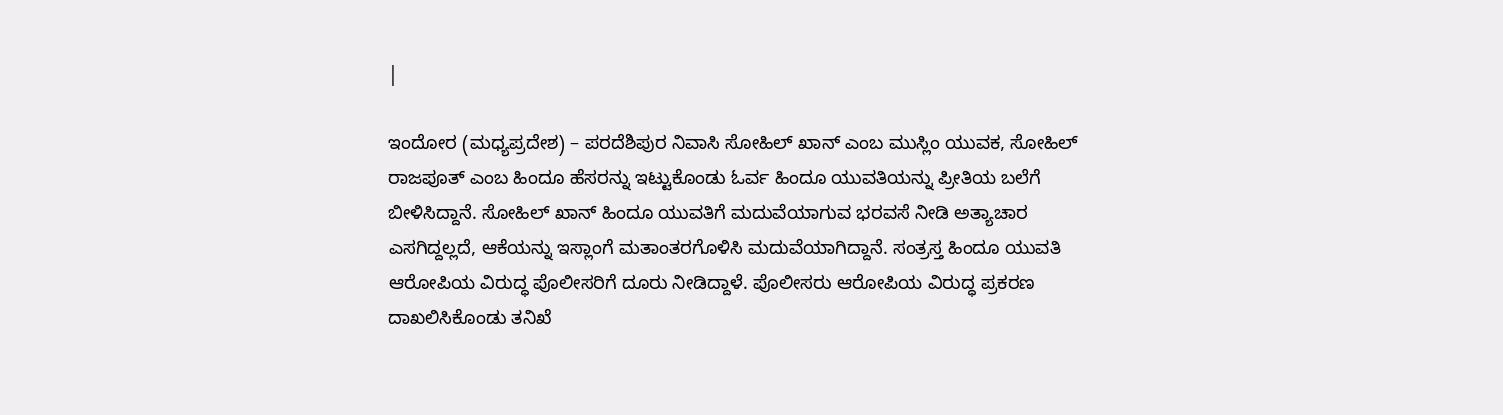|

ಇಂದೋರ (ಮಧ್ಯಪ್ರದೇಶ) – ಪರದೆಶಿಪುರ ನಿವಾಸಿ ಸೋಹಿಲ್ ಖಾನ್ ಎಂಬ ಮುಸ್ಲಿಂ ಯುವಕ, ಸೋಹಿಲ್ ರಾಜಪೂತ್ ಎಂಬ ಹಿಂದೂ ಹೆಸರನ್ನು ಇಟ್ಟುಕೊಂಡು ಓರ್ವ ಹಿಂದೂ ಯುವತಿಯನ್ನು ಪ್ರೀತಿಯ ಬಲೆಗೆ ಬೀಳಿಸಿದ್ದಾನೆ. ಸೋಹಿಲ್ ಖಾನ್ ಹಿಂದೂ ಯುವತಿಗೆ ಮದುವೆಯಾಗುವ ಭರವಸೆ ನೀಡಿ ಅತ್ಯಾಚಾರ ಎಸಗಿದ್ದಲ್ಲದೆ, ಆಕೆಯನ್ನು ಇಸ್ಲಾಂಗೆ ಮತಾಂತರಗೊಳಿಸಿ ಮದುವೆಯಾಗಿದ್ದಾನೆ. ಸಂತ್ರಸ್ತ ಹಿಂದೂ ಯುವತಿ ಆರೋಪಿಯ ವಿರುದ್ಧ ಪೊಲೀಸರಿಗೆ ದೂರು ನೀಡಿದ್ದಾಳೆ. ಪೊಲೀಸರು ಆರೋಪಿಯ ವಿರುದ್ಧ ಪ್ರಕರಣ ದಾಖಲಿಸಿಕೊಂಡು ತನಿಖೆ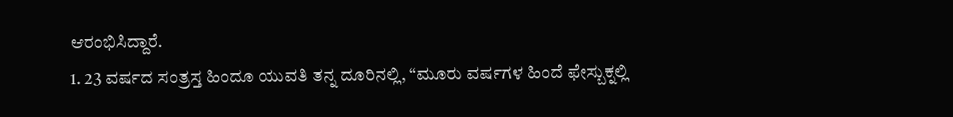ಆರಂಭಿಸಿದ್ದಾರೆ.
1. 23 ವರ್ಷದ ಸಂತ್ರಸ್ತ ಹಿಂದೂ ಯುವತಿ ತನ್ನ ದೂರಿನಲ್ಲಿ, “ಮೂರು ವರ್ಷಗಳ ಹಿಂದೆ ಫೇಸ್ಬುಕ್ನಲ್ಲಿ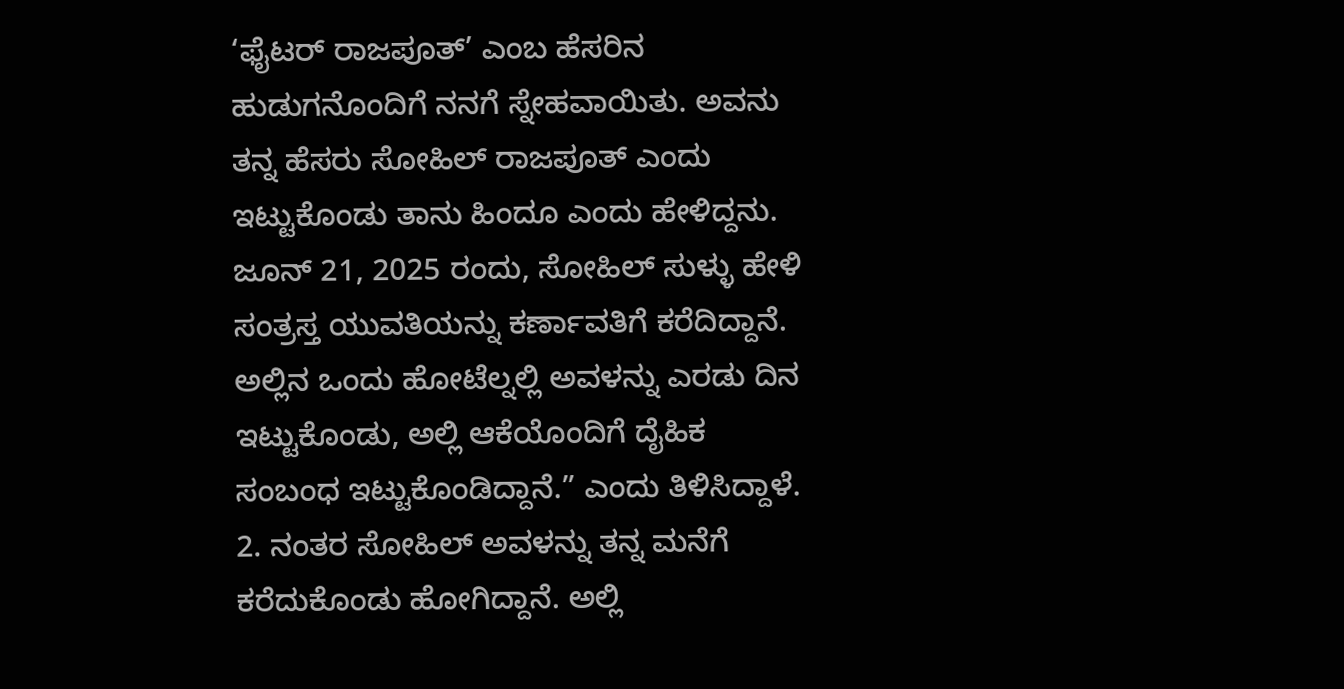‘ಫೈಟರ್ ರಾಜಪೂತ್’ ಎಂಬ ಹೆಸರಿನ ಹುಡುಗನೊಂದಿಗೆ ನನಗೆ ಸ್ನೇಹವಾಯಿತು. ಅವನು ತನ್ನ ಹೆಸರು ಸೋಹಿಲ್ ರಾಜಪೂತ್ ಎಂದು ಇಟ್ಟುಕೊಂಡು ತಾನು ಹಿಂದೂ ಎಂದು ಹೇಳಿದ್ದನು. ಜೂನ್ 21, 2025 ರಂದು, ಸೋಹಿಲ್ ಸುಳ್ಳು ಹೇಳಿ ಸಂತ್ರಸ್ತ ಯುವತಿಯನ್ನು ಕರ್ಣಾವತಿಗೆ ಕರೆದಿದ್ದಾನೆ. ಅಲ್ಲಿನ ಒಂದು ಹೋಟೆಲ್ನಲ್ಲಿ ಅವಳನ್ನು ಎರಡು ದಿನ ಇಟ್ಟುಕೊಂಡು, ಅಲ್ಲಿ ಆಕೆಯೊಂದಿಗೆ ದೈಹಿಕ ಸಂಬಂಧ ಇಟ್ಟುಕೊಂಡಿದ್ದಾನೆ.” ಎಂದು ತಿಳಿಸಿದ್ದಾಳೆ.
2. ನಂತರ ಸೋಹಿಲ್ ಅವಳನ್ನು ತನ್ನ ಮನೆಗೆ ಕರೆದುಕೊಂಡು ಹೋಗಿದ್ದಾನೆ. ಅಲ್ಲಿ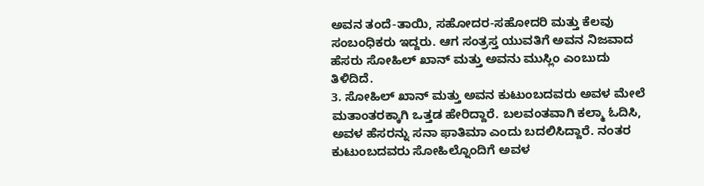ಅವನ ತಂದೆ-ತಾಯಿ, ಸಹೋದರ-ಸಹೋದರಿ ಮತ್ತು ಕೆಲವು ಸಂಬಂಧಿಕರು ಇದ್ದರು. ಆಗ ಸಂತ್ರಸ್ತ ಯುವತಿಗೆ ಅವನ ನಿಜವಾದ ಹೆಸರು ಸೋಹಿಲ್ ಖಾನ್ ಮತ್ತು ಅವನು ಮುಸ್ಲಿಂ ಎಂಬುದು ತಿಳಿದಿದೆ.
3. ಸೋಹಿಲ್ ಖಾನ್ ಮತ್ತು ಅವನ ಕುಟುಂಬದವರು ಅವಳ ಮೇಲೆ ಮತಾಂತರಕ್ಕಾಗಿ ಒತ್ತಡ ಹೇರಿದ್ದಾರೆ. ಬಲವಂತವಾಗಿ ಕಲ್ಮಾ ಓದಿಸಿ, ಅವಳ ಹೆಸರನ್ನು ಸನಾ ಫಾತಿಮಾ ಎಂದು ಬದಲಿಸಿದ್ದಾರೆ. ನಂತರ ಕುಟುಂಬದವರು ಸೋಹಿಲ್ನೊಂದಿಗೆ ಅವಳ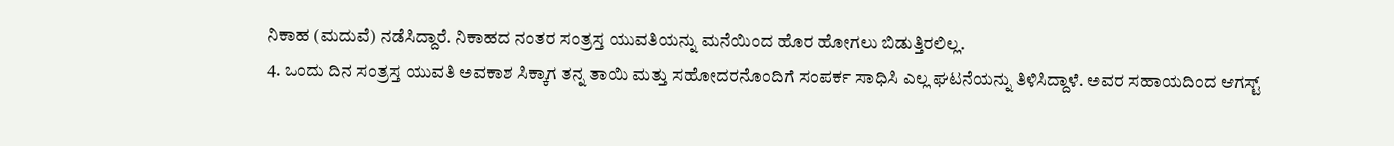ನಿಕಾಹ (ಮದುವೆ) ನಡೆಸಿದ್ದಾರೆ. ನಿಕಾಹದ ನಂತರ ಸಂತ್ರಸ್ತ ಯುವತಿಯನ್ನು ಮನೆಯಿಂದ ಹೊರ ಹೋಗಲು ಬಿಡುತ್ತಿರಲಿಲ್ಲ.
4. ಒಂದು ದಿನ ಸಂತ್ರಸ್ತ ಯುವತಿ ಅವಕಾಶ ಸಿಕ್ಕಾಗ ತನ್ನ ತಾಯಿ ಮತ್ತು ಸಹೋದರನೊಂದಿಗೆ ಸಂಪರ್ಕ ಸಾಧಿಸಿ ಎಲ್ಲ ಘಟನೆಯನ್ನು ತಿಳಿಸಿದ್ದಾಳೆ. ಅವರ ಸಹಾಯದಿಂದ ಆಗಸ್ಟ್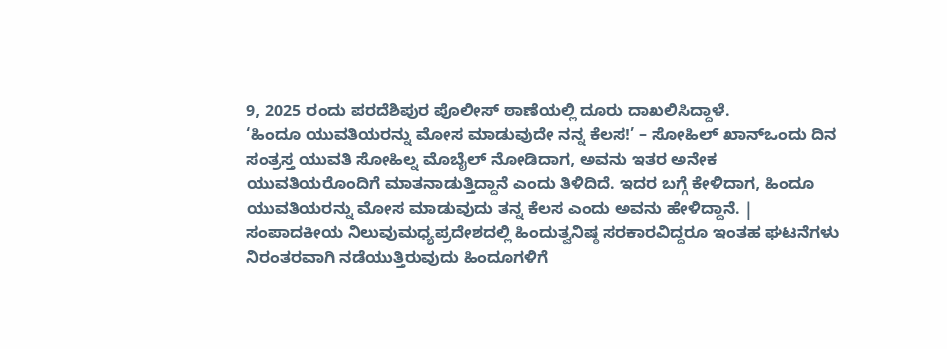9, 2025 ರಂದು ಪರದೆಶಿಪುರ ಪೊಲೀಸ್ ಠಾಣೆಯಲ್ಲಿ ದೂರು ದಾಖಲಿಸಿದ್ದಾಳೆ.
‘ಹಿಂದೂ ಯುವತಿಯರನ್ನು ಮೋಸ ಮಾಡುವುದೇ ನನ್ನ ಕೆಲಸ!’ – ಸೋಹಿಲ್ ಖಾನ್ಒಂದು ದಿನ ಸಂತ್ರಸ್ತ ಯುವತಿ ಸೋಹಿಲ್ನ ಮೊಬೈಲ್ ನೋಡಿದಾಗ, ಅವನು ಇತರ ಅನೇಕ ಯುವತಿಯರೊಂದಿಗೆ ಮಾತನಾಡುತ್ತಿದ್ದಾನೆ ಎಂದು ತಿಳಿದಿದೆ. ಇದರ ಬಗ್ಗೆ ಕೇಳಿದಾಗ, ಹಿಂದೂ ಯುವತಿಯರನ್ನು ಮೋಸ ಮಾಡುವುದು ತನ್ನ ಕೆಲಸ ಎಂದು ಅವನು ಹೇಳಿದ್ದಾನೆ. |
ಸಂಪಾದಕೀಯ ನಿಲುವುಮಧ್ಯಪ್ರದೇಶದಲ್ಲಿ ಹಿಂದುತ್ವನಿಷ್ಠ ಸರಕಾರವಿದ್ದರೂ ಇಂತಹ ಘಟನೆಗಳು ನಿರಂತರವಾಗಿ ನಡೆಯುತ್ತಿರುವುದು ಹಿಂದೂಗಳಿಗೆ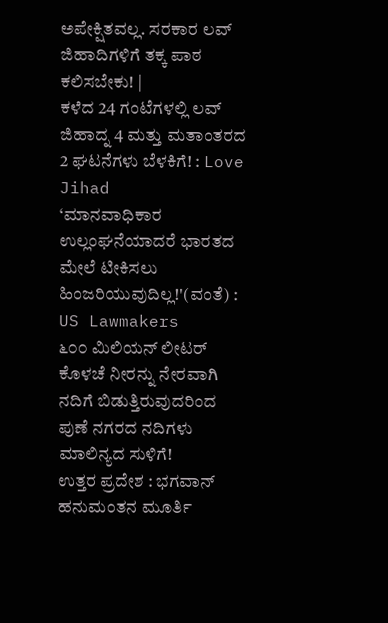ಅಪೇಕ್ಷಿತವಲ್ಲ. ಸರಕಾರ ಲವ್ ಜಿಹಾದಿಗಳಿಗೆ ತಕ್ಕ ಪಾಠ ಕಲಿಸಬೇಕು! |
ಕಳೆದ 24 ಗಂಟೆಗಳಲ್ಲಿ ಲವ್ ಜಿಹಾದ್ನ 4 ಮತ್ತು ಮತಾಂತರದ 2 ಘಟನೆಗಳು ಬೆಳಕಿಗೆ! : Love Jihad
‘ಮಾನವಾಧಿಕಾರ ಉಲ್ಲಂಘನೆಯಾದರೆ ಭಾರತದ ಮೇಲೆ ಟೀಕಿಸಲು ಹಿಂಜರಿಯುವುದಿಲ್ಲ!'(ವಂತೆ) : US Lawmakers
೬೦೦ ಮಿಲಿಯನ್ ಲೀಟರ್ ಕೊಳಚೆ ನೀರನ್ನು ನೇರವಾಗಿ ನದಿಗೆ ಬಿಡುತ್ತಿರುವುದರಿಂದ ಪುಣೆ ನಗರದ ನದಿಗಳು ಮಾಲಿನ್ಯದ ಸುಳಿಗೆ!
ಉತ್ತರ ಪ್ರದೇಶ : ಭಗವಾನ್ ಹನುಮಂತನ ಮೂರ್ತಿ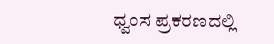ಧ್ವಂಸ ಪ್ರಕರಣದಲ್ಲಿ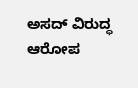ಅಸದ್ ವಿರುದ್ಧ ಆರೋಪ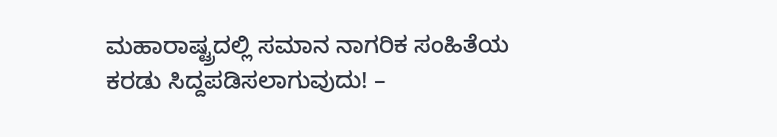ಮಹಾರಾಷ್ಟ್ರದಲ್ಲಿ ಸಮಾನ ನಾಗರಿಕ ಸಂಹಿತೆಯ ಕರಡು ಸಿದ್ದಪಡಿಸಲಾಗುವುದು! –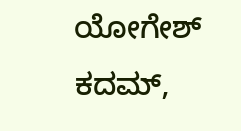ಯೋಗೇಶ್ ಕದಮ್,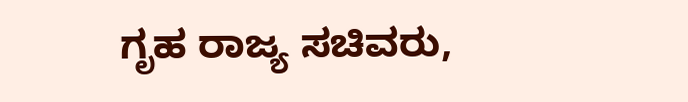ಗೃಹ ರಾಜ್ಯ ಸಚಿವರು,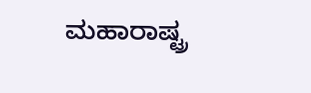ಮಹಾರಾಷ್ಟ್ರ